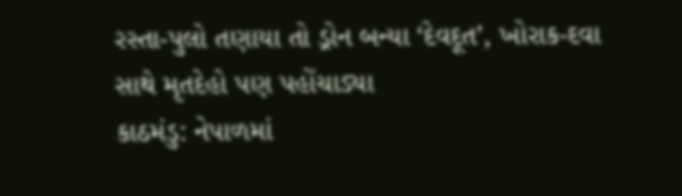રસ્તા-પુલો તણાયા તો ડ્રોન બન્યા ‘દેવદૂત’, ખોરાક-દવા સાથે મૃતદેહો પણ પહોંચાડ્યા
કાઠમંડુ: નેપાળમાં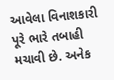આવેલા વિનાશકારી પૂરે ભારે તબાહી મચાવી છે. અનેક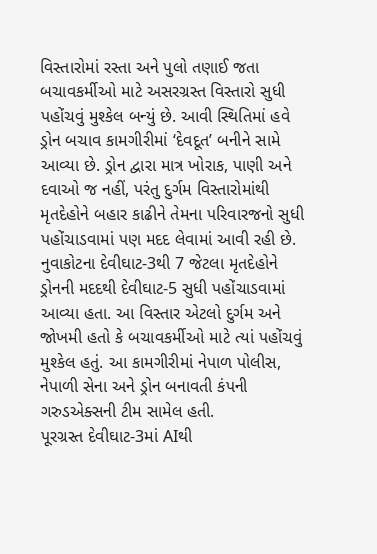વિસ્તારોમાં રસ્તા અને પુલો તણાઈ જતા બચાવકર્મીઓ માટે અસરગ્રસ્ત વિસ્તારો સુધી પહોંચવું મુશ્કેલ બન્યું છે. આવી સ્થિતિમાં હવે ડ્રોન બચાવ કામગીરીમાં ‘દેવદૂત’ બનીને સામે આવ્યા છે. ડ્રોન દ્વારા માત્ર ખોરાક, પાણી અને દવાઓ જ નહીં, પરંતુ દુર્ગમ વિસ્તારોમાંથી મૃતદેહોને બહાર કાઢીને તેમના પરિવારજનો સુધી પહોંચાડવામાં પણ મદદ લેવામાં આવી રહી છે.
નુવાકોટના દેવીઘાટ-3થી 7 જેટલા મૃતદેહોને ડ્રોનની મદદથી દેવીઘાટ-5 સુધી પહોંચાડવામાં આવ્યા હતા. આ વિસ્તાર એટલો દુર્ગમ અને જોખમી હતો કે બચાવકર્મીઓ માટે ત્યાં પહોંચવું મુશ્કેલ હતું. આ કામગીરીમાં નેપાળ પોલીસ, નેપાળી સેના અને ડ્રોન બનાવતી કંપની ગરુડએક્સની ટીમ સામેલ હતી.
પૂરગ્રસ્ત દેવીઘાટ-3માં AIથી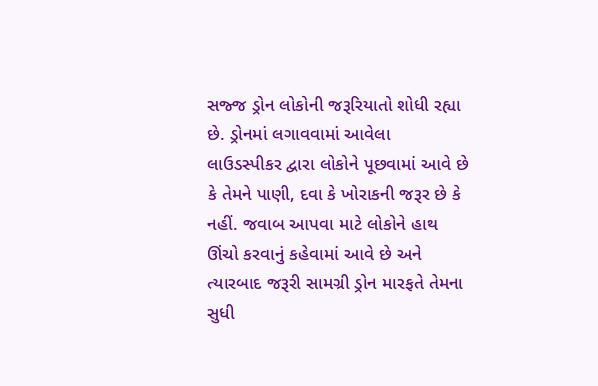સજ્જ ડ્રોન લોકોની જરૂરિયાતો શોધી રહ્યા છે. ડ્રોનમાં લગાવવામાં આવેલા લાઉડસ્પીકર દ્વારા લોકોને પૂછવામાં આવે છે કે તેમને પાણી, દવા કે ખોરાકની જરૂર છે કે નહીં. જવાબ આપવા માટે લોકોને હાથ ઊંચો કરવાનું કહેવામાં આવે છે અને ત્યારબાદ જરૂરી સામગ્રી ડ્રોન મારફતે તેમના સુધી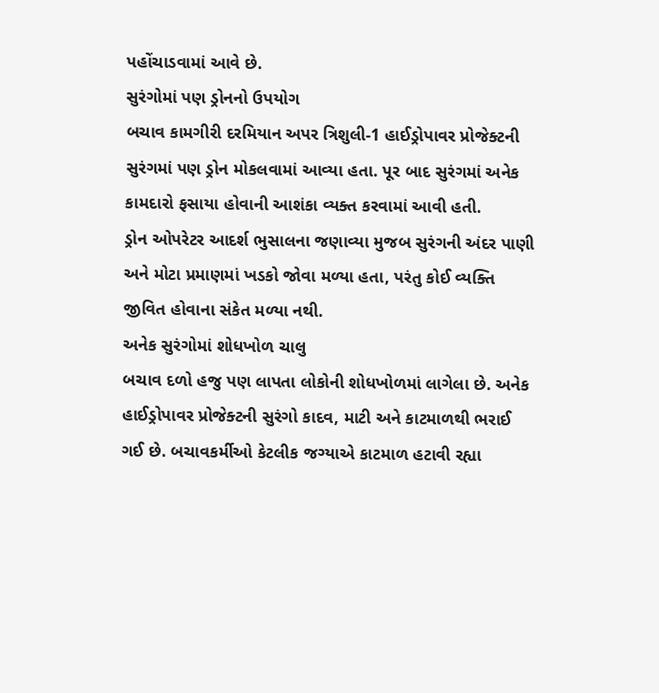પહોંચાડવામાં આવે છે.
સુરંગોમાં પણ ડ્રોનનો ઉપયોગ
બચાવ કામગીરી દરમિયાન અપર ત્રિશુલી-1 હાઈડ્રોપાવર પ્રોજેક્ટની સુરંગમાં પણ ડ્રોન મોકલવામાં આવ્યા હતા. પૂર બાદ સુરંગમાં અનેક કામદારો ફસાયા હોવાની આશંકા વ્યક્ત કરવામાં આવી હતી.
ડ્રોન ઓપરેટર આદર્શ ભુસાલના જણાવ્યા મુજબ સુરંગની અંદર પાણી અને મોટા પ્રમાણમાં ખડકો જોવા મળ્યા હતા, પરંતુ કોઈ વ્યક્તિ જીવિત હોવાના સંકેત મળ્યા નથી.
અનેક સુરંગોમાં શોધખોળ ચાલુ
બચાવ દળો હજુ પણ લાપતા લોકોની શોધખોળમાં લાગેલા છે. અનેક હાઈડ્રોપાવર પ્રોજેક્ટની સુરંગો કાદવ, માટી અને કાટમાળથી ભરાઈ ગઈ છે. બચાવકર્મીઓ કેટલીક જગ્યાએ કાટમાળ હટાવી રહ્યા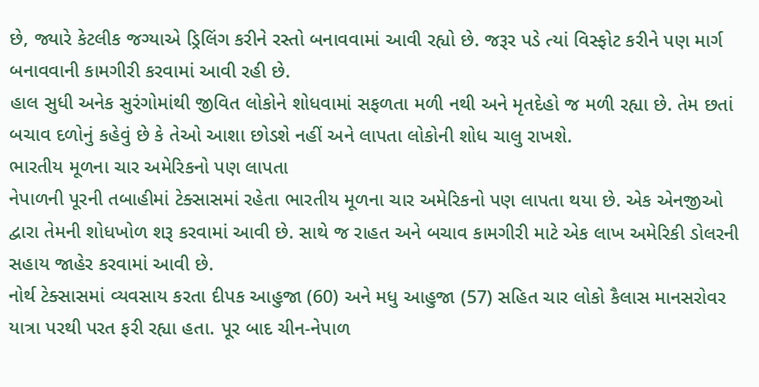છે, જ્યારે કેટલીક જગ્યાએ ડ્રિલિંગ કરીને રસ્તો બનાવવામાં આવી રહ્યો છે. જરૂર પડે ત્યાં વિસ્ફોટ કરીને પણ માર્ગ બનાવવાની કામગીરી કરવામાં આવી રહી છે.
હાલ સુધી અનેક સુરંગોમાંથી જીવિત લોકોને શોધવામાં સફળતા મળી નથી અને મૃતદેહો જ મળી રહ્યા છે. તેમ છતાં બચાવ દળોનું કહેવું છે કે તેઓ આશા છોડશે નહીં અને લાપતા લોકોની શોધ ચાલુ રાખશે.
ભારતીય મૂળના ચાર અમેરિકનો પણ લાપતા
નેપાળની પૂરની તબાહીમાં ટેક્સાસમાં રહેતા ભારતીય મૂળના ચાર અમેરિકનો પણ લાપતા થયા છે. એક એનજીઓ દ્વારા તેમની શોધખોળ શરૂ કરવામાં આવી છે. સાથે જ રાહત અને બચાવ કામગીરી માટે એક લાખ અમેરિકી ડોલરની સહાય જાહેર કરવામાં આવી છે.
નોર્થ ટેક્સાસમાં વ્યવસાય કરતા દીપક આહુજા (60) અને મધુ આહુજા (57) સહિત ચાર લોકો કૈલાસ માનસરોવર યાત્રા પરથી પરત ફરી રહ્યા હતા. પૂર બાદ ચીન-નેપાળ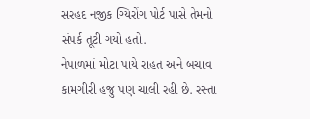સરહદ નજીક ગ્યિરોંગ પોર્ટ પાસે તેમનો સંપર્ક તૂટી ગયો હતો.
નેપાળમાં મોટા પાયે રાહત અને બચાવ કામગીરી હજુ પણ ચાલી રહી છે. રસ્તા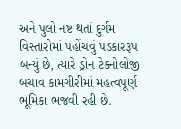અને પુલો નષ્ટ થતાં દુર્ગમ વિસ્તારોમાં પહોંચવું પડકારરૂપ બન્યું છે, ત્યારે ડ્રોન ટેક્નોલોજી બચાવ કામગીરીમાં મહત્વપૂર્ણ ભૂમિકા ભજવી રહી છે.